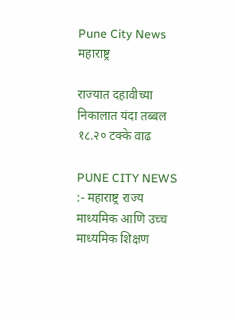Pune City News
महाराष्ट्र

राज्यात दहावीच्या निकालात यंदा तब्बल १८.२० टक्के वाढ

PUNE CITY NEWS :- महाराष्ट्र राज्य माध्यमिक आणि उच्च माध्यमिक शिक्षण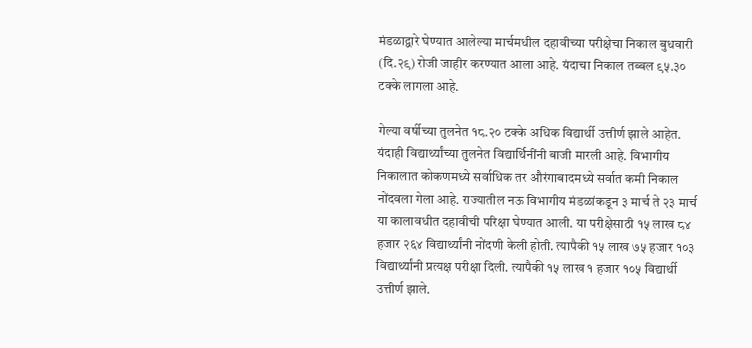मंडळाद्वारे घेण्यात आलेल्या मार्चमधील दहावीच्या परीक्षेचा निकाल बुधवारी (दि.२९) रोजी जाहीर करण्यात आला आहे. यंदाचा निकाल तब्बल ९५.३० टक्के लागला आहे.

गेल्या वर्षीच्या तुलनेत १८.२० टक्के अधिक विद्यार्थी उत्तीर्ण झाले आहेत. यंदाही विद्यार्थ्यांच्या तुलनेत विद्यार्थिनींनी बाजी मारली आहे. विभागीय निकालात कोकणमध्ये सर्वाधिक तर औरंगाबादमध्ये सर्वात कमी निकाल नोंदवला गेला आहे. राज्यातील नऊ विभागीय मंडळांकडून ३ मार्च ते २३ मार्च या कालावधीत दहावीची परिक्षा घेण्यात आली. या परीक्षेसाठी १५ लाख ८४ हजार २६४ विद्यार्थ्यांनी नोंदणी केली होती. त्यापैकी १५ लाख ७५ हजार १०३ विद्यार्थ्यांनी प्रत्यक्ष परीक्षा दिली. त्यापैकी १५ लाख १ हजार १०५ विद्यार्थी उत्तीर्ण झाले.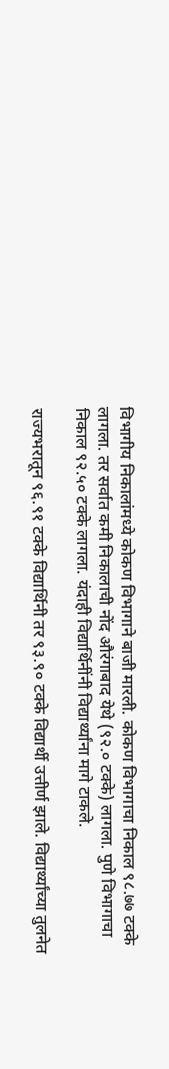विभागीय निकालांमध्ये कोकण विभागाने बाजी मारली. कोकण विभागाचा निकाल ९८.७७ टक्के लागला. तर सर्वात कमी निकालाची नोंद औरंगाबाद येथे (९२.० टक्के) लागला. पुणे विभागाचा निकाल ९२.५० टक्के लागला. यंदाही विद्यार्थिनींनी विद्यार्थ्यांना मागे टाकले.

राज्यभरातून ९६.९१ टक्के विद्यार्थिनी तर ९३.९० टक्के विद्यार्थी उत्तीर्ण झाले. विद्यार्थ्यांच्या तुलनेत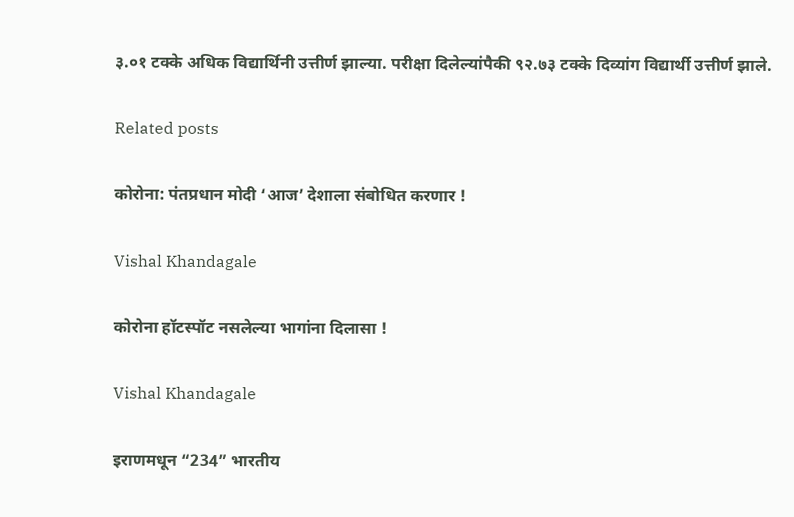३.०१ टक्के अधिक विद्यार्थिनी उत्तीर्ण झाल्या. परीक्षा दिलेल्यांपैकी ९२.७३ टक्के दिव्यांग विद्यार्थी उत्तीर्ण झाले.

Related posts

कोरोना: पंतप्रधान मोदी ‘आज’ देशाला संबोधित करणार !

Vishal Khandagale

कोरोना हॉटस्पॉट नसलेल्या भागांना दिलासा !

Vishal Khandagale

इराणमधून “234” भारतीय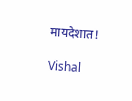मायदेशात!

Vishal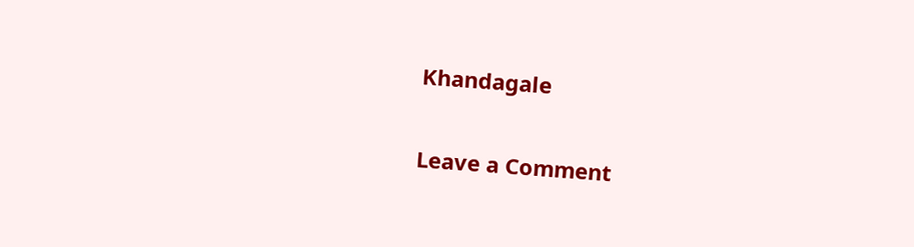Khandagale

Leave a Comment